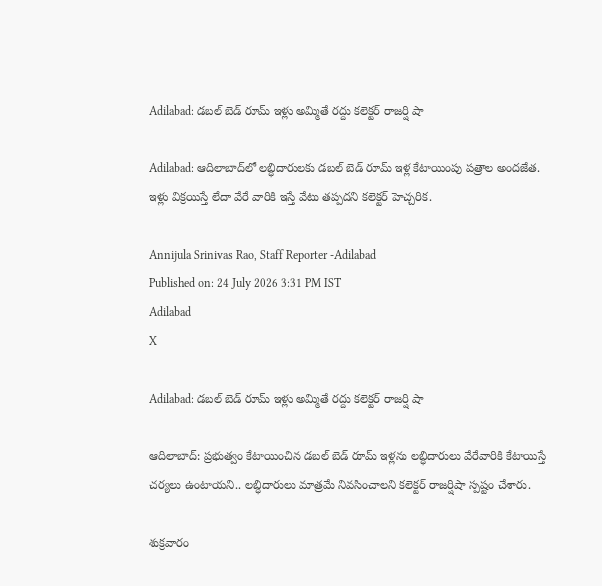Adilabad: డబల్ బెడ్ రూమ్ ఇళ్లు అమ్మితే రద్దు కలెక్టర్ రాజర్షి షా

Adilabad: ఆదిలాబాద్‌లో లబ్ధిదారులకు డబల్ బెడ్ రూమ్ ఇళ్ల కేటాయింపు పత్రాల అందజేత. ఇళ్లు విక్రయిస్తే లేదా వేరే వారికి ఇస్తే వేటు తప్పదని కలెక్టర్ హెచ్చరిక.

Annijula Srinivas Rao, Staff Reporter -Adilabad
Published on: 24 July 2026 3:31 PM IST
Adilabad
X

Adilabad: డబల్ బెడ్ రూమ్ ఇళ్లు అమ్మితే రద్దు కలెక్టర్ రాజర్షి షా

ఆదిలాబాద్: ప్రభుత్వం కేటాయించిన డబల్ బెడ్ రూమ్ ఇళ్లను లబ్ధిదారులు వేరేవారికి కేటాయిస్తే చర్యలు ఉంటాయని.. లబ్ధిదారులు మాత్రమే నివసించాలని కలెక్టర్ రాజర్షిషా స్పష్టం చేశారు.

శుక్రవారం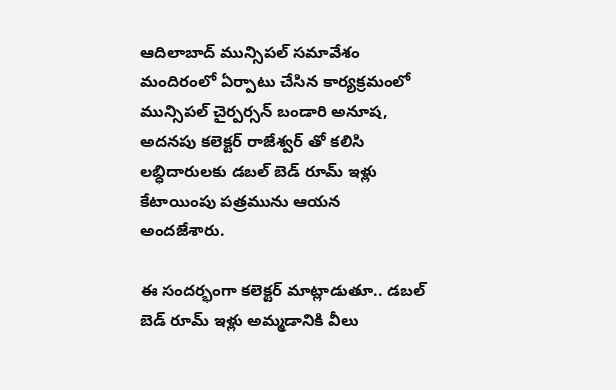ఆదిలాబాద్ మున్సిపల్ సమావేశం మందిరంలో ఏర్పాటు చేసిన కార్యక్రమంలో మున్సిపల్ చైర్పర్సన్ బండారి అనూష, అదనపు కలెక్టర్ రాజేశ్వర్ తో కలిసి లబ్ధిదారులకు డబల్ బెడ్ రూమ్ ఇళ్లు కేటాయింపు పత్రమును ఆయన అందజేశారు.

ఈ సందర్భంగా కలెక్టర్ మాట్లాడుతూ.. డబల్ బెడ్ రూమ్ ఇళ్లు అమ్మడానికి వీలు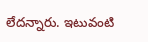లేదన్నారు. ఇటువంటి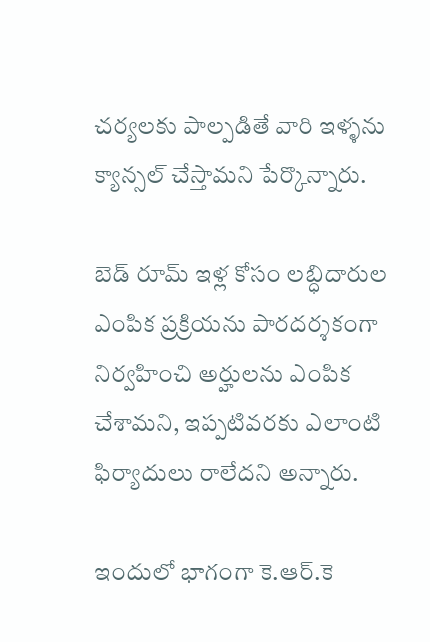చర్యలకు పాల్పడితే వారి ఇళ్ళను క్యాన్సల్ చేస్తామని పేర్కొన్నారు.

బెడ్ రూమ్ ఇళ్ల కోసం లబ్ధిదారుల ఎంపిక ప్రక్రియను పారదర్శకంగా నిర్వహించి అర్హులను ఎంపిక చేశామని, ఇప్పటివరకు ఎలాంటి ఫిర్యాదులు రాలేదని అన్నారు.

ఇందులో భాగంగా కె.ఆర్.కె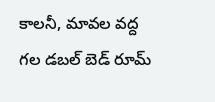కాలనీ, మావల వద్ద గల డబల్ బెడ్ రూమ్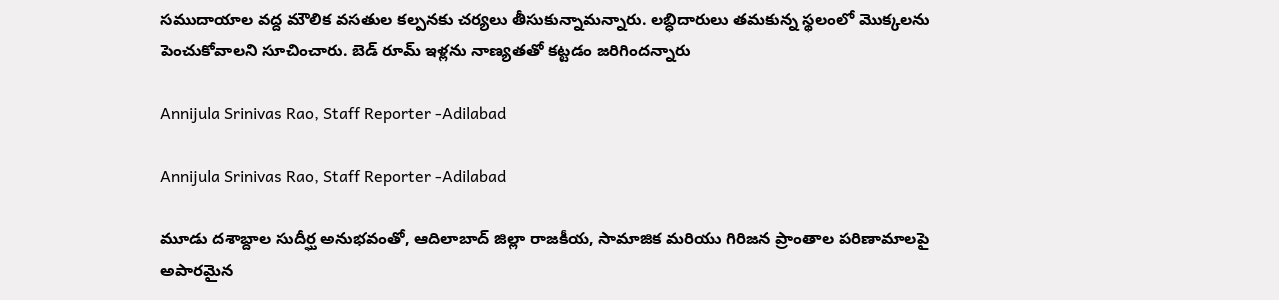సముదాయాల వద్ద మౌలిక వసతుల కల్పనకు చర్యలు తీసుకున్నామన్నారు. లబ్ధిదారులు తమకున్న స్థలంలో మొక్కలను పెంచుకోవాలని సూచించారు. బెడ్ రూమ్ ఇళ్లను నాణ్యతతో కట్టడం జరిగిందన్నారు

Annijula Srinivas Rao, Staff Reporter -Adilabad

Annijula Srinivas Rao, Staff Reporter -Adilabad

మూడు దశాబ్దాల సుదీర్ఘ అనుభవంతో, ఆదిలాబాద్ జిల్లా రాజకీయ, సామాజిక మరియు గిరిజన ప్రాంతాల పరిణామాలపై అపారమైన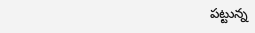పట్టున్న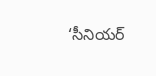‘సీనియర్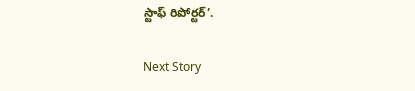స్టాఫ్ రిపోర్టర్’.

Next Story